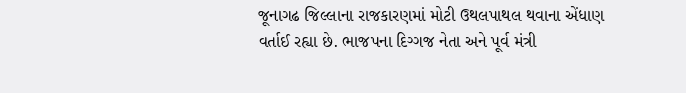જૂનાગઢ જિલ્લાના રાજકારણમાં મોટી ઉથલપાથલ થવાના એંધાણ વર્તાઈ રહ્યા છે. ભાજપના દિગ્ગજ નેતા અને પૂર્વ મંત્રી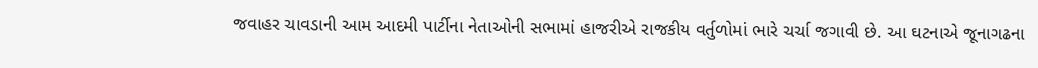જવાહર ચાવડાની આમ આદમી પાર્ટીના નેતાઓની સભામાં હાજરીએ રાજકીય વર્તુળોમાં ભારે ચર્ચા જગાવી છે. આ ઘટનાએ જૂનાગઢના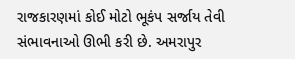રાજકારણમાં કોઈ મોટો ભૂકંપ સર્જાય તેવી સંભાવનાઓ ઊભી કરી છે. અમરાપુર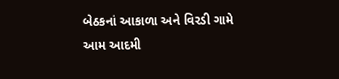બેઠકનાં આકાળા અને વિરડી ગામે આમ આદમી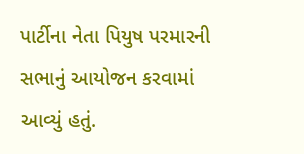પાર્ટીના નેતા પિયુષ પરમારની સભાનું આયોજન કરવામાં આવ્યું હતું.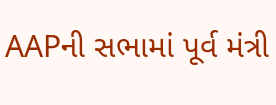AAPની સભામાં પૂર્વ મંત્રી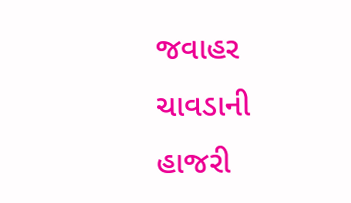જવાહર ચાવડાની હાજરી